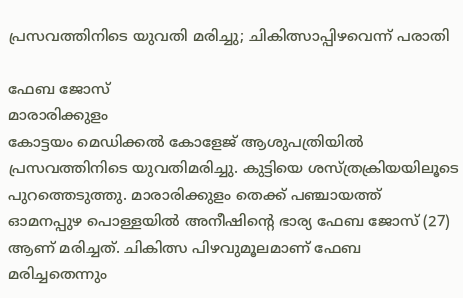പ്രസവത്തിനിടെ യുവതി മരിച്ചു; ചികിത്സാപ്പിഴവെന്ന് പരാതി

ഫേബ ജോസ്
മാരാരിക്കുളം
കോട്ടയം മെഡിക്കൽ കോളേജ് ആശുപത്രിയിൽ പ്രസവത്തിനിടെ യുവതിമരിച്ചു. കുട്ടിയെ ശസ്ത്രക്രിയയിലൂടെ പുറത്തെടുത്തു. മാരാരിക്കുളം തെക്ക് പഞ്ചായത്ത് ഓമനപ്പുഴ പൊള്ളയിൽ അനീഷിന്റെ ഭാര്യ ഫേബ ജോസ് (27) ആണ് മരിച്ചത്. ചികിത്സ പിഴവുമൂലമാണ് ഫേബ മരിച്ചതെന്നും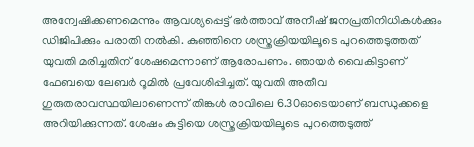അന്വേഷിക്കണമെന്നും ആവശ്യപ്പെട്ട് ഭർത്താവ് അനീഷ് ജനപ്രതിനിധികൾക്കും ഡിജിപിക്കും പരാതി നൽകി. കുഞ്ഞിനെ ശസ്ത്രക്രിയയിലൂടെ പുറത്തെടുത്തത് യുവതി മരിച്ചതിന് ശേഷമെന്നാണ് ആരോപണം. ഞായർ വൈകിട്ടാണ് ഫേബയെ ലേബർ റൂമിൽ പ്രവേശിപ്പിച്ചത്. യുവതി അതീവ ഗുരുതരാവസ്ഥയിലാണെന്ന് തിങ്കൾ രാവിലെ 6.30ഓടെയാണ് ബന്ധുക്കളെ അറിയിക്കുന്നത്. ശേഷം കുട്ടിയെ ശസ്ത്രക്രിയയിലൂടെ പുറത്തെടുത്ത്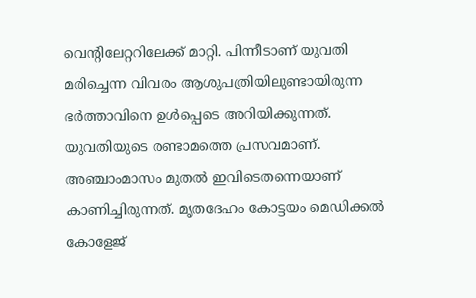വെന്റിലേറ്ററിലേക്ക് മാറ്റി. പിന്നീടാണ് യുവതി മരിച്ചെന്ന വിവരം ആശുപത്രിയിലുണ്ടായിരുന്ന ഭർത്താവിനെ ഉൾപ്പെടെ അറിയിക്കുന്നത്. യുവതിയുടെ രണ്ടാമത്തെ പ്രസവമാണ്. അഞ്ചാംമാസം മുതൽ ഇവിടെതന്നെയാണ് കാണിച്ചിരുന്നത്. മൃതദേഹം കോട്ടയം മെഡിക്കൽ കോളേജ്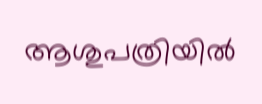ആശുപത്രിയിൽ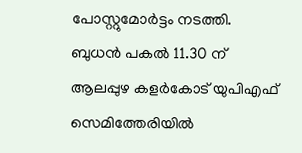പോസ്റ്റുമോർട്ടം നടത്തി. ബുധൻ പകൽ 11.30 ന് ആലപ്പുഴ കളർകോട് യുപിഎഫ് സെമിത്തേരിയിൽ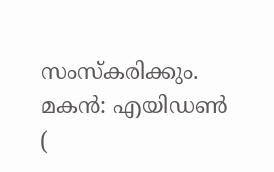സംസ്കരിക്കും. മകൻ: എയിഡൺ (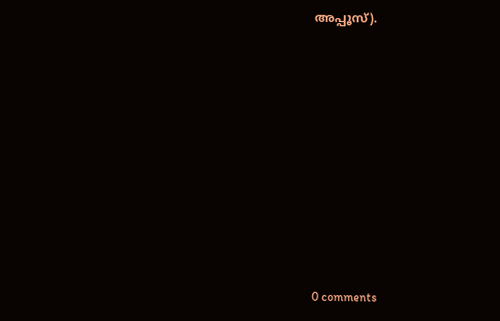അപ്പൂസ്).










0 comments